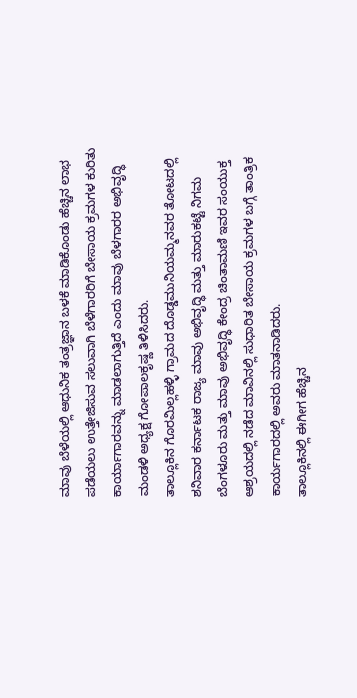ಮಾವು ಬೆಳೆಯಲ್ಲಿ ಆಧುನಿಕ ತಂತ್ರಜ್ಞಾನ ಬಳಕೆ ಮಾಡಿಕೊಂಡು ಹೆಚ್ಚಿನ ಲಾಭ ಪಡೆಯಲು ಉತ್ತೇಜಿಸುವ ಸಲುವಾಗಿ ಬೆಳೆಗಾರರಿಗೆ ಬೇಸಾಯ ಕ್ರಮಗಳ ಕುರಿತು ಕಾರ್ಯಾಗಾರವನ್ನು ಮಾಡಲಾಗುತ್ತಿದೆ ಎಂದು ಮಾವು ಬೆಳಗಾರರ ಅಭಿವೃದ್ಧಿ ಮಂಡಳಿ ಅಧ್ಯಕ್ಷ ಗೋಪಾಲಕೃಷ್ಣ ತಿಳಿಸಿದರು.
ತಾಲ್ಲೂಕಿನ ಗೊರಮಿಲ್ಲಹಳ್ಳಿ ಗ್ರಾಮದ ದೊಡ್ಡಮುನಿಯಮ್ಮನವರ ತೋಟದಲ್ಲಿ ಶನಿವಾರ ಕರ್ನಾಟಕ ರಾಜ್ಯ ಮಾವು ಅಭಿವೃದ್ಧಿ ಮತ್ತು ಮಾರುಕಟ್ಟೆ ನಿಗಮ ಬೆಂಗಳೂರು ಮತ್ತು ಮಾವು ಅಭಿವೃದ್ಧಿ ಕೇಂದ್ರ ಚಿಂತಾಮಣಿ ಇವರ ಸಂಯುಕ್ತ ಆಶ್ರಯದಲ್ಲಿ ನಡೆದ ಮಾವಿನಲ್ಲಿ ಸುಧಾರಿತ ಬೇಸಾಯ ಕ್ರಮಗಳ ಬಗ್ಗೆ ತಾಂತ್ರಿಕ ಕಾರ್ಯಗಾರದಲ್ಲಿ ಅವರು ಮಾತನಾಡಿದರು.
ತಾಲ್ಲೂಕಿನಲ್ಲಿ ಈಗೀಗ ಹೆಚ್ಚಿನ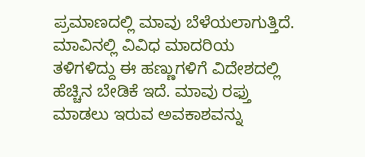ಪ್ರಮಾಣದಲ್ಲಿ ಮಾವು ಬೆಳೆಯಲಾಗುತ್ತಿದೆ. ಮಾವಿನಲ್ಲಿ ವಿವಿಧ ಮಾದರಿಯ ತಳಿಗಳಿದ್ದು ಈ ಹಣ್ಣುಗಳಿಗೆ ವಿದೇಶದಲ್ಲಿ ಹೆಚ್ಚಿನ ಬೇಡಿಕೆ ಇದೆ. ಮಾವು ರಫ್ತು ಮಾಡಲು ಇರುವ ಅವಕಾಶವನ್ನು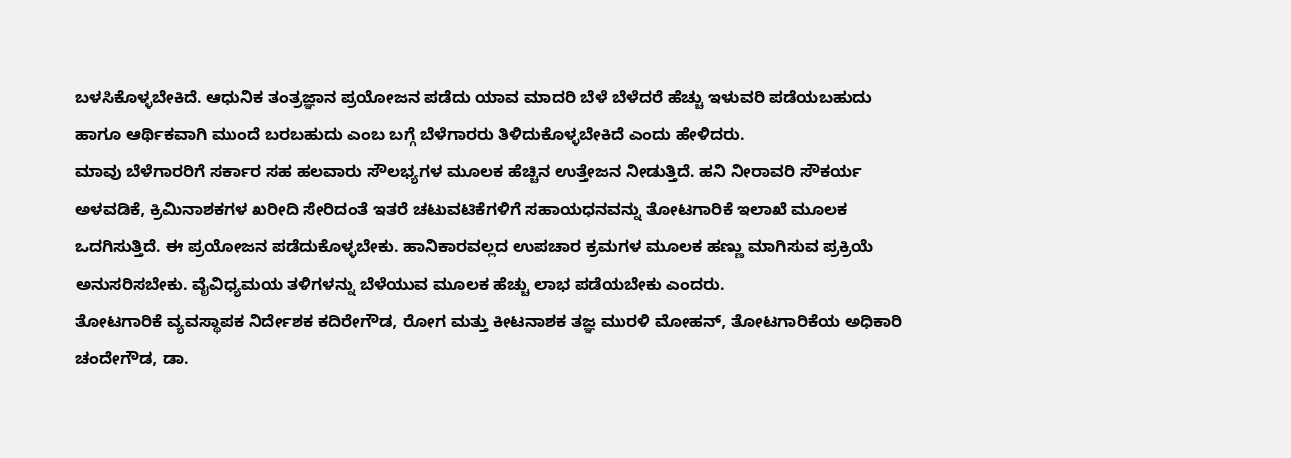ಬಳಸಿಕೊಳ್ಳಬೇಕಿದೆ. ಆಧುನಿಕ ತಂತ್ರಜ್ಞಾನ ಪ್ರಯೋಜನ ಪಡೆದು ಯಾವ ಮಾದರಿ ಬೆಳೆ ಬೆಳೆದರೆ ಹೆಚ್ಚು ಇಳುವರಿ ಪಡೆಯಬಹುದು ಹಾಗೂ ಆರ್ಥಿಕವಾಗಿ ಮುಂದೆ ಬರಬಹುದು ಎಂಬ ಬಗ್ಗೆ ಬೆಳೆಗಾರರು ತಿಳಿದುಕೊಳ್ಳಬೇಕಿದೆ ಎಂದು ಹೇಳಿದರು.
ಮಾವು ಬೆಳೆಗಾರರಿಗೆ ಸರ್ಕಾರ ಸಹ ಹಲವಾರು ಸೌಲಭ್ಯಗಳ ಮೂಲಕ ಹೆಚ್ಚಿನ ಉತ್ತೇಜನ ನೀಡುತ್ತಿದೆ. ಹನಿ ನೀರಾವರಿ ಸೌಕರ್ಯ ಅಳವಡಿಕೆ, ಕ್ರಿಮಿನಾಶಕಗಳ ಖರೀದಿ ಸೇರಿದಂತೆ ಇತರೆ ಚಟುವಟಿಕೆಗಳಿಗೆ ಸಹಾಯಧನವನ್ನು ತೋಟಗಾರಿಕೆ ಇಲಾಖೆ ಮೂಲಕ ಒದಗಿಸುತ್ತಿದೆ. ಈ ಪ್ರಯೋಜನ ಪಡೆದುಕೊಳ್ಳಬೇಕು. ಹಾನಿಕಾರವಲ್ಲದ ಉಪಚಾರ ಕ್ರಮಗಳ ಮೂಲಕ ಹಣ್ಣು ಮಾಗಿಸುವ ಪ್ರಕ್ರಿಯೆ ಅನುಸರಿಸಬೇಕು. ವೈವಿಧ್ಯಮಯ ತಳಿಗಳನ್ನು ಬೆಳೆಯುವ ಮೂಲಕ ಹೆಚ್ಚು ಲಾಭ ಪಡೆಯಬೇಕು ಎಂದರು.
ತೋಟಗಾರಿಕೆ ವ್ಯವಸ್ಥಾಪಕ ನಿರ್ದೇಶಕ ಕದಿರೇಗೌಡ, ರೋಗ ಮತ್ತು ಕೀಟನಾಶಕ ತಜ್ಞ ಮುರಳಿ ಮೋಹನ್, ತೋಟಗಾರಿಕೆಯ ಅಧಿಕಾರಿ ಚಂದೇಗೌಡ, ಡಾ.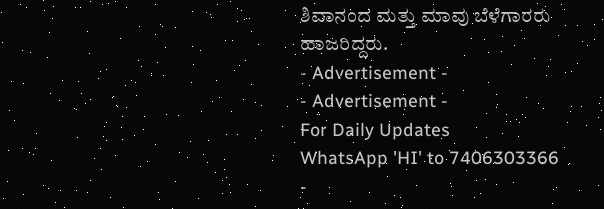ಶಿವಾನಂದ ಮತ್ತು ಮಾವು ಬೆಳೆಗಾರರು ಹಾಜರಿದ್ದರು.
- Advertisement -
- Advertisement -
For Daily Updates
WhatsApp 'HI' to 7406303366
-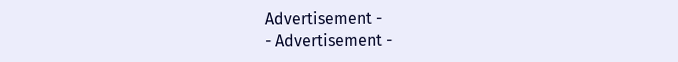Advertisement -
- Advertisement -